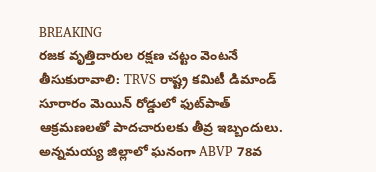BREAKING
రజక వృత్తిదారుల రక్షణ చట్టం వెంటనే తీసుకురావాలి: TRVS రాష్ట్ర కమిటీ డిమాండ్ సూరారం మెయిన్ రోడ్డులో ఫుట్‌పాత్ ఆక్రమణలతో పాదచారులకు తీవ్ర ఇబ్బందులు. అన్నమయ్య జిల్లాలో ఘనంగా ABVP 78వ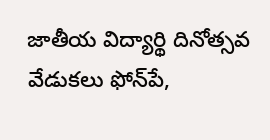జాతీయ విద్యార్థి దినోత్సవ వేడుకలు ఫోన్‌పే,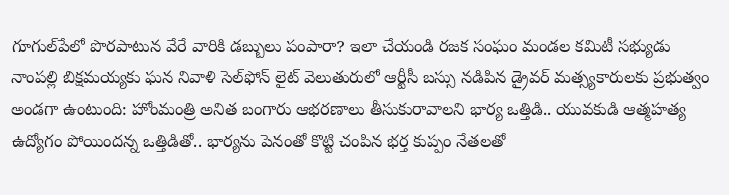గూగుల్‌పేలో పొరపాటున వేరే వారికి డబ్బులు పంపారా? ఇలా చేయండి రజక సంఘం మండల కమిటీ సభ్యుడు నాంపల్లి బిక్షమయ్యకు ఘన నివాళి సెల్‌ఫోన్ లైట్ వెలుతురులో ఆర్టీసీ బస్సు నడిపిన డ్రైవర్ మత్స్యకారులకు ప్రభుత్వం అండగా ఉంటుంది: హోంమంత్రి అనిత బంగారు ఆభరణాలు తీసుకురావాలని భార్య ఒత్తిడి.. యువకుడి ఆత్మహత్య ఉద్యోగం పోయిందన్న ఒత్తిడితో.. భార్యను పెనంతో కొట్టి చంపిన భర్త కుప్పం నేతలతో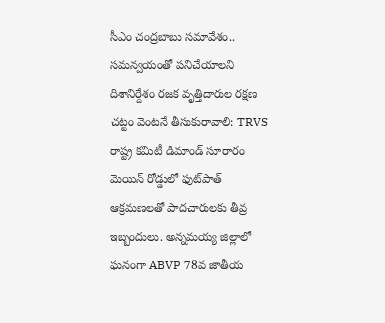సీఎం చంద్రబాబు సమావేశం.. సమన్వయంతో పనిచేయాలని దిశానిర్దేశం రజక వృత్తిదారుల రక్షణ చట్టం వెంటనే తీసుకురావాలి: TRVS రాష్ట్ర కమిటీ డిమాండ్ సూరారం మెయిన్ రోడ్డులో ఫుట్‌పాత్ ఆక్రమణలతో పాదచారులకు తీవ్ర ఇబ్బందులు. అన్నమయ్య జిల్లాలో ఘనంగా ABVP 78వ జాతీయ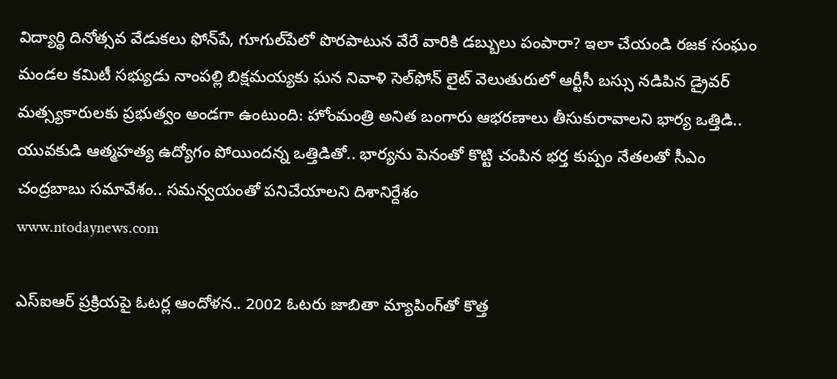విద్యార్థి దినోత్సవ వేడుకలు ఫోన్‌పే, గూగుల్‌పేలో పొరపాటున వేరే వారికి డబ్బులు పంపారా? ఇలా చేయండి రజక సంఘం మండల కమిటీ సభ్యుడు నాంపల్లి బిక్షమయ్యకు ఘన నివాళి సెల్‌ఫోన్ లైట్ వెలుతురులో ఆర్టీసీ బస్సు నడిపిన డ్రైవర్ మత్స్యకారులకు ప్రభుత్వం అండగా ఉంటుంది: హోంమంత్రి అనిత బంగారు ఆభరణాలు తీసుకురావాలని భార్య ఒత్తిడి.. యువకుడి ఆత్మహత్య ఉద్యోగం పోయిందన్న ఒత్తిడితో.. భార్యను పెనంతో కొట్టి చంపిన భర్త కుప్పం నేతలతో సీఎం చంద్రబాబు సమావేశం.. సమన్వయంతో పనిచేయాలని దిశానిర్దేశం
www.ntodaynews.com

ఎస్ఐఆర్ ప్రక్రియపై ఓటర్ల ఆందోళన.. 2002 ఓటరు జాబితా మ్యాపింగ్‌తో కొత్త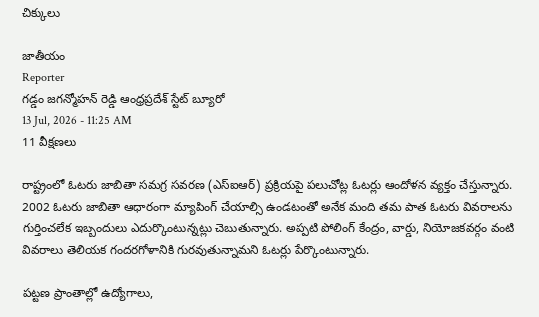చిక్కులు

జాతీయం
Reporter
గడ్డం జగన్మోహన్ రెడ్డి ఆంధ్రప్రదేశ్ స్టేట్ బ్యూరో
13 Jul, 2026 - 11:25 AM
11 వీక్షణలు

రాష్ట్రంలో ఓటరు జాబితా సమగ్ర సవరణ (ఎస్ఐఆర్) ప్రక్రియపై పలుచోట్ల ఓటర్లు ఆందోళన వ్యక్తం చేస్తున్నారు. 2002 ఓటరు జాబితా ఆధారంగా మ్యాపింగ్ చేయాల్సి ఉండటంతో అనేక మంది తమ పాత ఓటరు వివరాలను గుర్తించలేక ఇబ్బందులు ఎదుర్కొంటున్నట్లు చెబుతున్నారు. అప్పటి పోలింగ్ కేంద్రం, వార్డు, నియోజకవర్గం వంటి వివరాలు తెలియక గందరగోళానికి గురవుతున్నామని ఓటర్లు పేర్కొంటున్నారు.

పట్టణ ప్రాంతాల్లో ఉద్యోగాలు,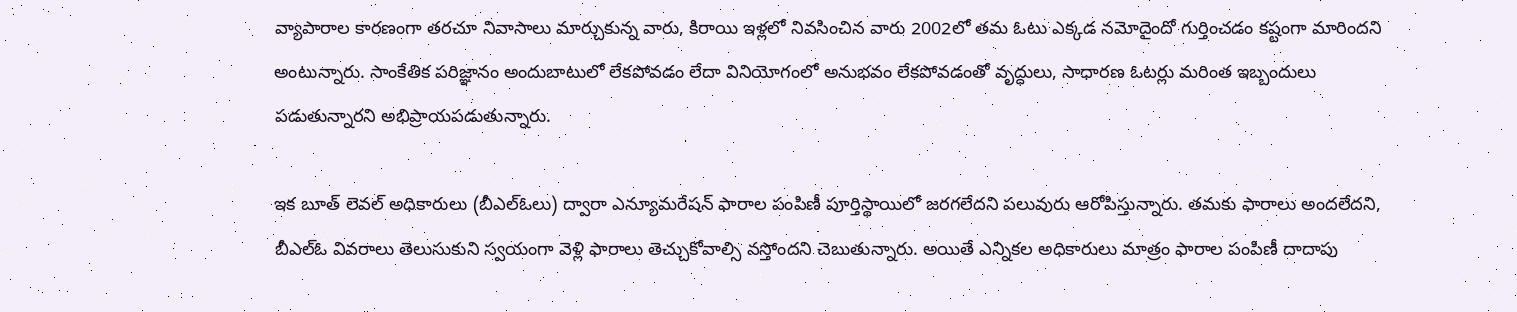వ్యాపారాల కారణంగా తరచూ నివాసాలు మార్చుకున్న వారు, కిరాయి ఇళ్లలో నివసించిన వారు 2002లో తమ ఓటు ఎక్కడ నమోదైందో గుర్తించడం కష్టంగా మారిందని అంటున్నారు. సాంకేతిక పరిజ్ఞానం అందుబాటులో లేకపోవడం లేదా వినియోగంలో అనుభవం లేకపోవడంతో వృద్ధులు, సాధారణ ఓటర్లు మరింత ఇబ్బందులు పడుతున్నారని అభిప్రాయపడుతున్నారు.

ఇక బూత్ లెవల్ అధికారులు (బీఎల్‌ఓలు) ద్వారా ఎన్యూమరేషన్ ఫారాల పంపిణీ పూర్తిస్థాయిలో జరగలేదని పలువురు ఆరోపిస్తున్నారు. తమకు ఫారాలు అందలేదని, బీఎల్‌ఓ వివరాలు తెలుసుకుని స్వయంగా వెళ్లి ఫారాలు తెచ్చుకోవాల్సి వస్తోందని చెబుతున్నారు. అయితే ఎన్నికల అధికారులు మాత్రం ఫారాల పంపిణీ దాదాపు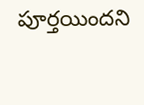పూర్తయిందని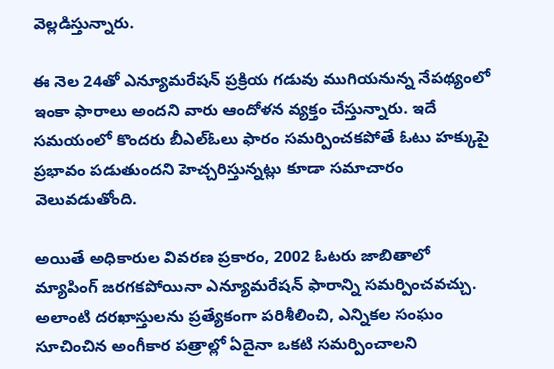వెల్లడిస్తున్నారు.

ఈ నెల 24తో ఎన్యూమరేషన్ ప్రక్రియ గడువు ముగియనున్న నేపథ్యంలో ఇంకా ఫారాలు అందని వారు ఆందోళన వ్యక్తం చేస్తున్నారు. ఇదే సమయంలో కొందరు బీఎల్‌ఓలు ఫారం సమర్పించకపోతే ఓటు హక్కుపై ప్రభావం పడుతుందని హెచ్చరిస్తున్నట్లు కూడా సమాచారం వెలువడుతోంది.

అయితే అధికారుల వివరణ ప్రకారం, 2002 ఓటరు జాబితాలో మ్యాపింగ్ జరగకపోయినా ఎన్యూమరేషన్ ఫారాన్ని సమర్పించవచ్చు. అలాంటి దరఖాస్తులను ప్రత్యేకంగా పరిశీలించి, ఎన్నికల సంఘం సూచించిన అంగీకార పత్రాల్లో ఏదైనా ఒకటి సమర్పించాలని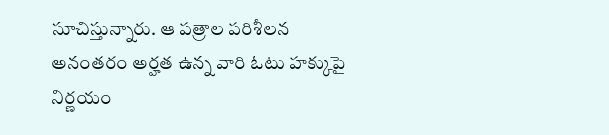సూచిస్తున్నారు. ఆ పత్రాల పరిశీలన అనంతరం అర్హత ఉన్న వారి ఓటు హక్కుపై నిర్ణయం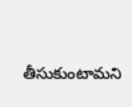తీసుకుంటామని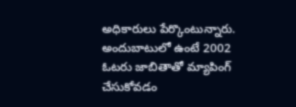అధికారులు పేర్కొంటున్నారు. అందుబాటులో ఉంటే 2002 ఓటరు జాబితాతో మ్యాపింగ్ చేసుకోవడం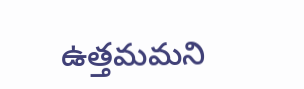ఉత్తమమని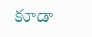కూడా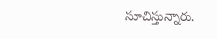సూచిస్తున్నారు.